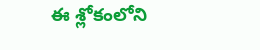ఈ శ్లోకంలోని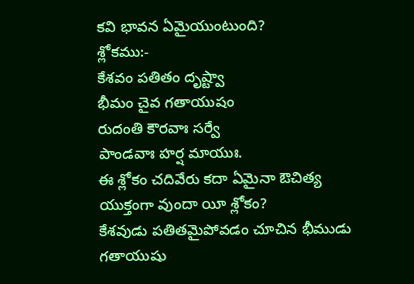కవి భావన ఏమైయుంటుంది?
శ్లోకము:-
కేశవం పతితం దృష్ట్వా
భీమం చైవ గతాయుషం
రుదంతి కౌరవాః సర్వే
పాండవాః హర్ష మాయుః.
ఈ శ్లోకం చదివేరు కదా ఏమైనా ఔచిత్య యుక్తంగా వుందా యీ శ్లోకం?
కేశవుడు పతితమైపోవడం చూచిన భీముడు గతాయుషు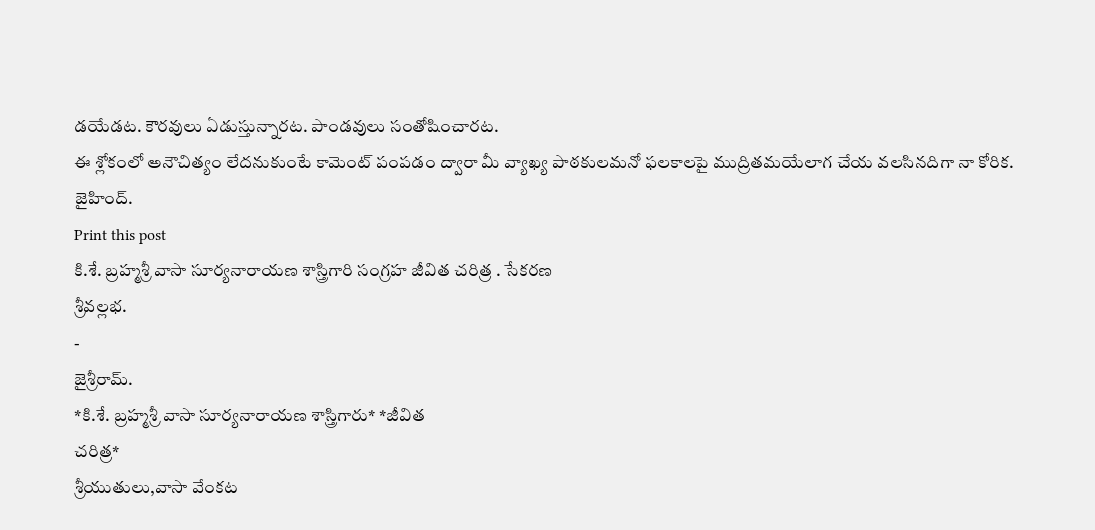డయేడట. కౌరవులు ఏడుస్తున్నారట. పాండవులు సంతోషించారట.
ఈ శ్లోకంలో అనౌచిత్యం లేదనుకుంటే కామెంట్ పంపడం ద్వారా మీ వ్యాఖ్య పాఠకులమనో ఫలకాలపై ముద్రితమయేలాగ చేయ వలసినదిగా నా కోరిక.
జైహింద్.
Print this post
కి.శే. బ్రహ్మశ్రీ వాసా సూర్యనారాయణ శాస్త్రిగారి సంగ్రహ జీవిత చరిత్ర . సేకరణ
శ్రీవల్లభ.
-
జైశ్రీరామ్.
*కి.శే. బ్రహ్మశ్రీ వాసా సూర్యనారాయణ శాస్త్రిగారు* *జీవిత
చరిత్ర*
శ్రీయుతులు,వాసా వేంకట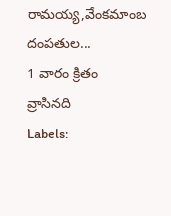రామయ్య,వేంకమాంబ దంపతుల...
1 వారం క్రితం
వ్రాసినది
Labels: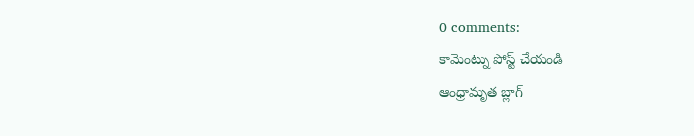0 comments:
కామెంట్ను పోస్ట్ చేయండి
ఆంధ్రామృత బ్లాగ్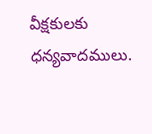వీక్షకులకు ధన్యవాదములు.